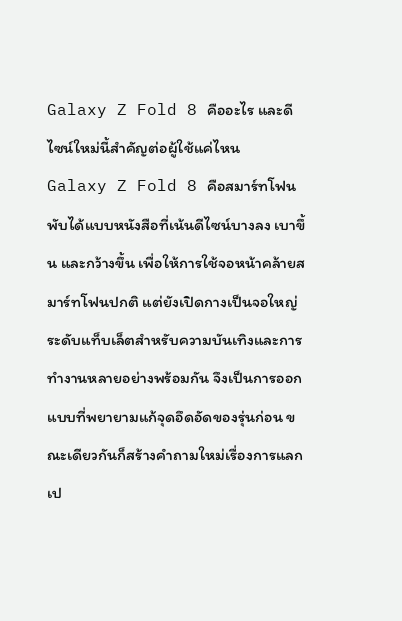Galaxy Z Fold 8 คืออะไร และดีไซน์ใหม่นี้สำคัญต่อผู้ใช้แค่ไหน
Galaxy Z Fold 8 คือสมาร์ทโฟนพับได้แบบหนังสือที่เน้นดีไซน์บางลง เบาขึ้น และกว้างขึ้น เพื่อให้การใช้จอหน้าคล้ายสมาร์ทโฟนปกติ แต่ยังเปิดกางเป็นจอใหญ่ระดับแท็บเล็ตสำหรับความบันเทิงและการทำงานหลายอย่างพร้อมกัน จึงเป็นการออกแบบที่พยายามแก้จุดอึดอัดของรุ่นก่อน ขณะเดียวกันก็สร้างคำถามใหม่เรื่องการแลกเป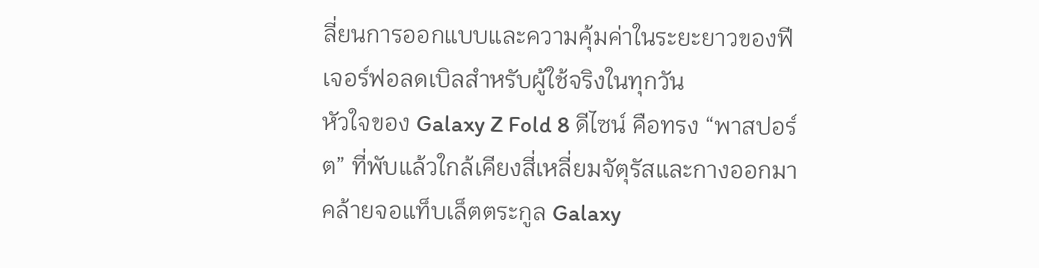ลี่ยนการออกแบบและความคุ้มค่าในระยะยาวของฟีเจอร์ฟอลดเบิลสำหรับผู้ใช้จริงในทุกวัน
หัวใจของ Galaxy Z Fold 8 ดีไซน์ คือทรง “พาสปอร์ต” ที่พับแล้วใกล้เคียงสี่เหลี่ยมจัตุรัสและกางออกมาคล้ายจอแท็บเล็ตตระกูล Galaxy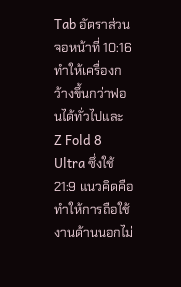Tab อัตราส่วนจอหน้าที่ 10:16 ทำให้เครื่องกว้างขึ้นกว่าฟอนได้ทั่วไปและ Z Fold 8 Ultra ซึ่งใช้ 21:9 แนวคิดคือทำให้การถือใช้งานด้านนอกไม่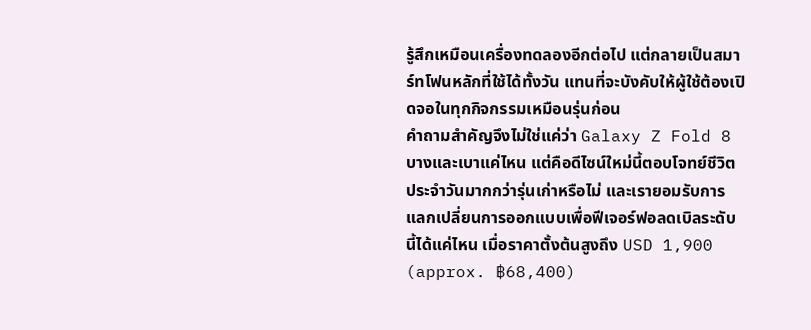รู้สึกเหมือนเครื่องทดลองอีกต่อไป แต่กลายเป็นสมาร์ทโฟนหลักที่ใช้ได้ทั้งวัน แทนที่จะบังคับให้ผู้ใช้ต้องเปิดจอในทุกกิจกรรมเหมือนรุ่นก่อน
คำถามสำคัญจึงไม่ใช่แค่ว่า Galaxy Z Fold 8 บางและเบาแค่ไหน แต่คือดีไซน์ใหม่นี้ตอบโจทย์ชีวิตประจำวันมากกว่ารุ่นเก่าหรือไม่ และเรายอมรับการแลกเปลี่ยนการออกแบบเพื่อฟีเจอร์ฟอลดเบิลระดับนี้ได้แค่ไหน เมื่อราคาตั้งต้นสูงถึง USD 1,900 (approx. ฿68,400)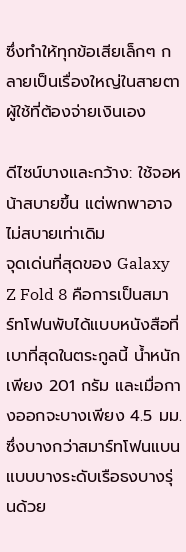ซึ่งทำให้ทุกข้อเสียเล็กๆ กลายเป็นเรื่องใหญ่ในสายตาผู้ใช้ที่ต้องจ่ายเงินเอง

ดีไซน์บางและกว้าง: ใช้จอหน้าสบายขึ้น แต่พกพาอาจไม่สบายเท่าเดิม
จุดเด่นที่สุดของ Galaxy Z Fold 8 คือการเป็นสมาร์ทโฟนพับได้แบบหนังสือที่เบาที่สุดในตระกูลนี้ น้ำหนักเพียง 201 กรัม และเมื่อกางออกจะบางเพียง 4.5 มม. ซึ่งบางกว่าสมาร์ทโฟนแบนแบบบางระดับเรือธงบางรุ่นด้วย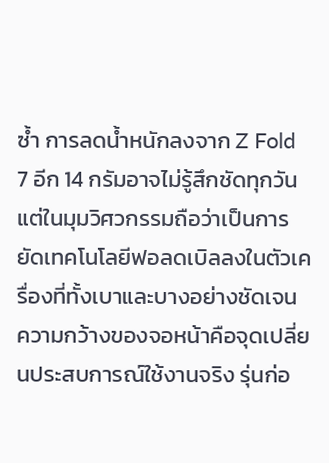ซ้ำ การลดน้ำหนักลงจาก Z Fold 7 อีก 14 กรัมอาจไม่รู้สึกชัดทุกวัน แต่ในมุมวิศวกรรมถือว่าเป็นการยัดเทคโนโลยีฟอลดเบิลลงในตัวเครื่องที่ทั้งเบาและบางอย่างชัดเจน
ความกว้างของจอหน้าคือจุดเปลี่ยนประสบการณ์ใช้งานจริง รุ่นก่อ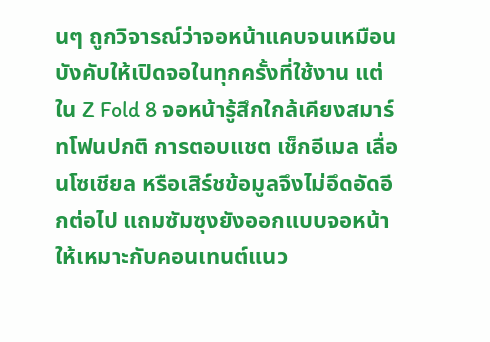นๆ ถูกวิจารณ์ว่าจอหน้าแคบจนเหมือนบังคับให้เปิดจอในทุกครั้งที่ใช้งาน แต่ใน Z Fold 8 จอหน้ารู้สึกใกล้เคียงสมาร์ทโฟนปกติ การตอบแชต เช็กอีเมล เลื่อนโซเชียล หรือเสิร์ชข้อมูลจึงไม่อึดอัดอีกต่อไป แถมซัมซุงยังออกแบบจอหน้าให้เหมาะกับคอนเทนต์แนว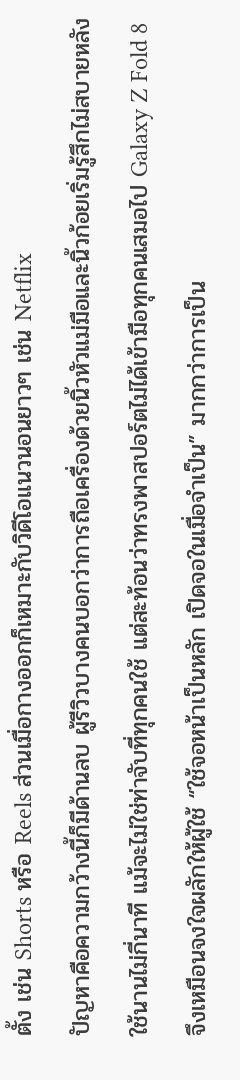ตั้ง เช่น Shorts หรือ Reels ส่วนเมื่อกางออกก็เหมาะกับวิดีโอแนวนอนยาวๆ เช่น Netflix
ปัญหาคือความกว้างนี้ก็มีด้านลบ ผู้รีวิวบางคนบอกว่าการถือเครื่องด้วยนิ้วหัวแม่มือและนิ้วก้อยเริ่มรู้สึกไม่สบายหลังใช้นานไม่กี่นาที แม้จะไม่ใช่ท่าจับที่ทุกคนใช้ แต่สะท้อนว่าทรงพาสปอร์ตไม่ได้เข้ามือทุกคนเสมอไป Galaxy Z Fold 8 จึงเหมือนจงใจผลักให้ผู้ใช้ “ใช้จอหน้าเป็นหลัก เปิดจอในเมื่อจำเป็น” มากกว่าการเป็น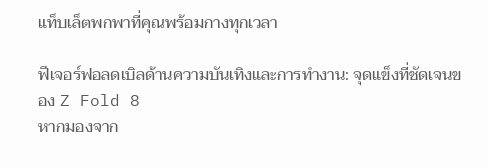แท็บเล็ตพกพาที่คุณพร้อมกางทุกเวลา

ฟีเจอร์ฟอลดเบิลด้านความบันเทิงและการทำงาน: จุดแข็งที่ชัดเจนของ Z Fold 8
หากมองจาก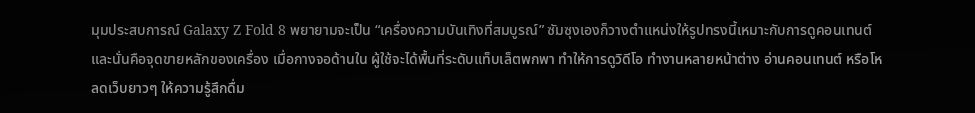มุมประสบการณ์ Galaxy Z Fold 8 พยายามจะเป็น “เครื่องความบันเทิงที่สมบูรณ์” ซัมซุงเองก็วางตำแหน่งให้รูปทรงนี้เหมาะกับการดูคอนเทนต์ และนั่นคือจุดขายหลักของเครื่อง เมื่อกางจอด้านใน ผู้ใช้จะได้พื้นที่ระดับแท็บเล็ตพกพา ทำให้การดูวิดีโอ ทำงานหลายหน้าต่าง อ่านคอนเทนต์ หรือโหลดเว็บยาวๆ ให้ความรู้สึกดื่ม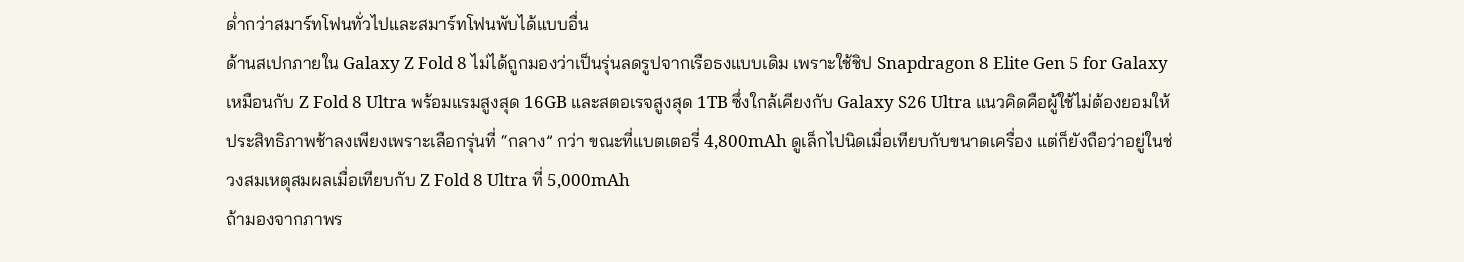ด่ำกว่าสมาร์ทโฟนทั่วไปและสมาร์ทโฟนพับได้แบบอื่น
ด้านสเปกภายใน Galaxy Z Fold 8 ไม่ได้ถูกมองว่าเป็นรุ่นลดรูปจากเรือธงแบบเดิม เพราะใช้ชิป Snapdragon 8 Elite Gen 5 for Galaxy เหมือนกับ Z Fold 8 Ultra พร้อมแรมสูงสุด 16GB และสตอเรจสูงสุด 1TB ซึ่งใกล้เคียงกับ Galaxy S26 Ultra แนวคิดคือผู้ใช้ไม่ต้องยอมให้ประสิทธิภาพช้าลงเพียงเพราะเลือกรุ่นที่ “กลาง” กว่า ขณะที่แบตเตอรี่ 4,800mAh ดูเล็กไปนิดเมื่อเทียบกับขนาดเครื่อง แต่ก็ยังถือว่าอยู่ในช่วงสมเหตุสมผลเมื่อเทียบกับ Z Fold 8 Ultra ที่ 5,000mAh
ถ้ามองจากภาพร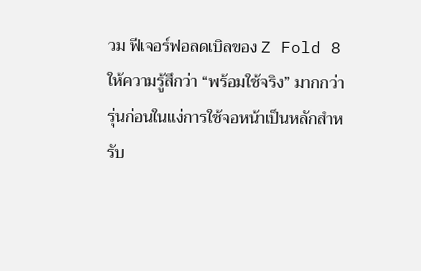วม ฟีเจอร์ฟอลดเบิลของ Z Fold 8 ให้ความรู้สึกว่า “พร้อมใช้จริง” มากกว่ารุ่นก่อนในแง่การใช้จอหน้าเป็นหลักสำหรับ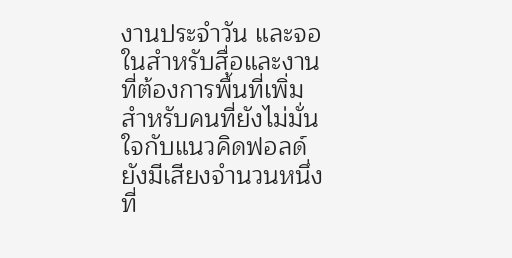งานประจำวัน และจอในสำหรับสื่อและงานที่ต้องการพื้นที่เพิ่ม สำหรับคนที่ยังไม่มั่นใจกับแนวคิดฟอลด์ ยังมีเสียงจำนวนหนึ่งที่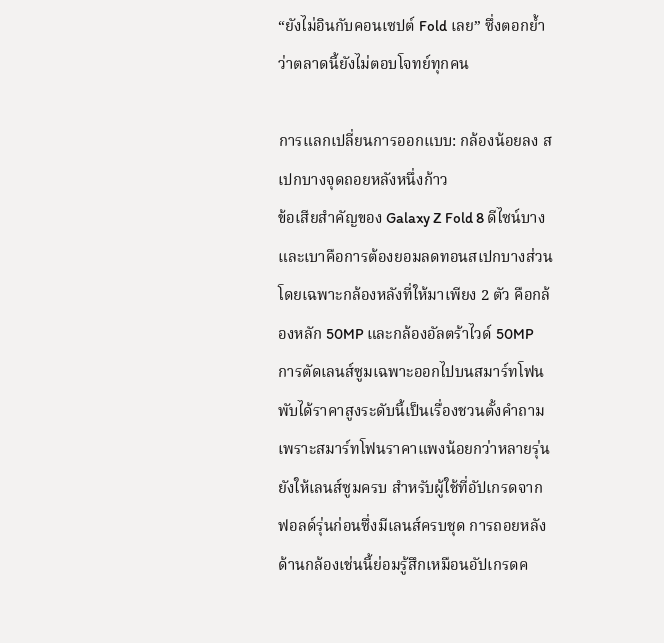“ยังไม่อินกับคอนเซปต์ Fold เลย” ซึ่งตอกย้ำว่าตลาดนี้ยังไม่ตอบโจทย์ทุกคน

การแลกเปลี่ยนการออกแบบ: กล้องน้อยลง สเปกบางจุดถอยหลังหนึ่งก้าว
ข้อเสียสำคัญของ Galaxy Z Fold 8 ดีไซน์บางและเบาคือการต้องยอมลดทอนสเปกบางส่วน โดยเฉพาะกล้องหลังที่ให้มาเพียง 2 ตัว คือกล้องหลัก 50MP และกล้องอัลตร้าไวด์ 50MP การตัดเลนส์ซูมเฉพาะออกไปบนสมาร์ทโฟนพับได้ราคาสูงระดับนี้เป็นเรื่องชวนตั้งคำถาม เพราะสมาร์ทโฟนราคาแพงน้อยกว่าหลายรุ่นยังให้เลนส์ซูมครบ สำหรับผู้ใช้ที่อัปเกรดจากฟอลด์รุ่นก่อนซึ่งมีเลนส์ครบชุด การถอยหลังด้านกล้องเช่นนี้ย่อมรู้สึกเหมือนอัปเกรดค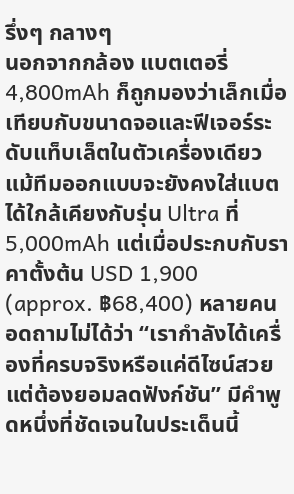รึ่งๆ กลางๆ
นอกจากกล้อง แบตเตอรี่ 4,800mAh ก็ถูกมองว่าเล็กเมื่อเทียบกับขนาดจอและฟีเจอร์ระดับแท็บเล็ตในตัวเครื่องเดียว แม้ทีมออกแบบจะยังคงใส่แบตได้ใกล้เคียงกับรุ่น Ultra ที่ 5,000mAh แต่เมื่อประกบกับราคาตั้งต้น USD 1,900 (approx. ฿68,400) หลายคนอดถามไม่ได้ว่า “เรากำลังได้เครื่องที่ครบจริงหรือแค่ดีไซน์สวยแต่ต้องยอมลดฟังก์ชัน” มีคำพูดหนึ่งที่ชัดเจนในประเด็นนี้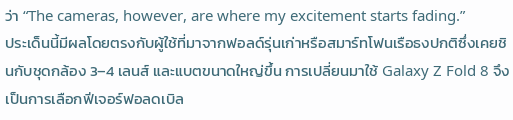ว่า “The cameras, however, are where my excitement starts fading.”
ประเด็นนี้มีผลโดยตรงกับผู้ใช้ที่มาจากฟอลด์รุ่นเก่าหรือสมาร์ทโฟนเรือธงปกติซึ่งเคยชินกับชุดกล้อง 3–4 เลนส์ และแบตขนาดใหญ่ขึ้น การเปลี่ยนมาใช้ Galaxy Z Fold 8 จึงเป็นการเลือกฟีเจอร์ฟอลดเบิล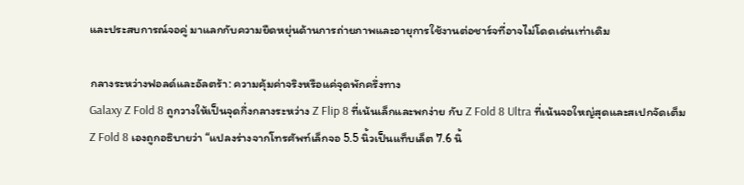และประสบการณ์จอคู่ มาแลกกับความยืดหยุ่นด้านการถ่ายภาพและอายุการใช้งานต่อชาร์จที่อาจไม่โดดเด่นเท่าเดิม

กลางระหว่างฟอลด์และอัลตร้า: ความคุ้มค่าจริงหรือแค่จุดพักครึ่งทาง
Galaxy Z Fold 8 ถูกวางให้เป็นจุดกึ่งกลางระหว่าง Z Flip 8 ที่เน้นเล็กและพกง่าย กับ Z Fold 8 Ultra ที่เน้นจอใหญ่สุดและสเปกจัดเต็ม Z Fold 8 เองถูกอธิบายว่า “แปลงร่างจากโทรศัพท์เล็กจอ 5.5 นิ้วเป็นแท็บเล็ต 7.6 นิ้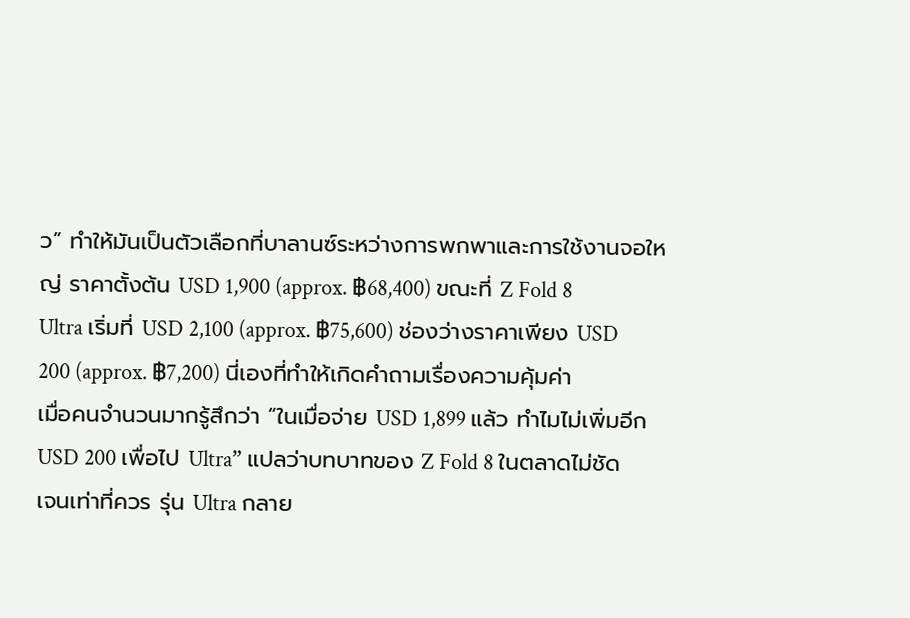ว” ทำให้มันเป็นตัวเลือกที่บาลานซ์ระหว่างการพกพาและการใช้งานจอใหญ่ ราคาตั้งต้น USD 1,900 (approx. ฿68,400) ขณะที่ Z Fold 8 Ultra เริ่มที่ USD 2,100 (approx. ฿75,600) ช่องว่างราคาเพียง USD 200 (approx. ฿7,200) นี่เองที่ทำให้เกิดคำถามเรื่องความคุ้มค่า
เมื่อคนจำนวนมากรู้สึกว่า “ในเมื่อจ่าย USD 1,899 แล้ว ทำไมไม่เพิ่มอีก USD 200 เพื่อไป Ultra” แปลว่าบทบาทของ Z Fold 8 ในตลาดไม่ชัดเจนเท่าที่ควร รุ่น Ultra กลาย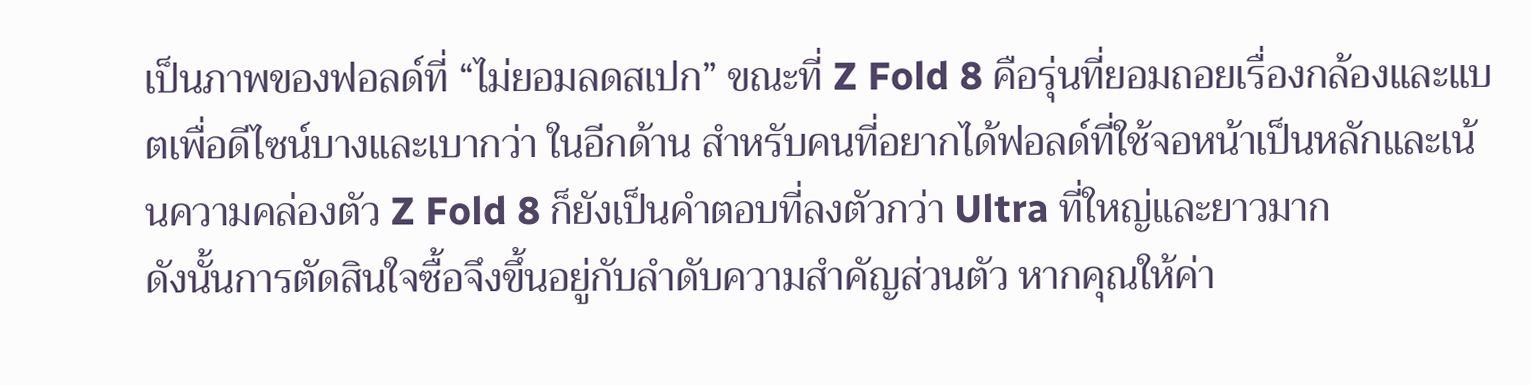เป็นภาพของฟอลด์ที่ “ไม่ยอมลดสเปก” ขณะที่ Z Fold 8 คือรุ่นที่ยอมถอยเรื่องกล้องและแบตเพื่อดีไซน์บางและเบากว่า ในอีกด้าน สำหรับคนที่อยากได้ฟอลด์ที่ใช้จอหน้าเป็นหลักและเน้นความคล่องตัว Z Fold 8 ก็ยังเป็นคำตอบที่ลงตัวกว่า Ultra ที่ใหญ่และยาวมาก
ดังนั้นการตัดสินใจซื้อจึงขึ้นอยู่กับลำดับความสำคัญส่วนตัว หากคุณให้ค่า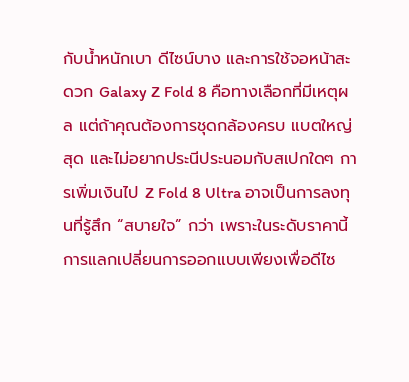กับน้ำหนักเบา ดีไซน์บาง และการใช้จอหน้าสะดวก Galaxy Z Fold 8 คือทางเลือกที่มีเหตุผล แต่ถ้าคุณต้องการชุดกล้องครบ แบตใหญ่สุด และไม่อยากประนีประนอมกับสเปกใดๆ การเพิ่มเงินไป Z Fold 8 Ultra อาจเป็นการลงทุนที่รู้สึก “สบายใจ” กว่า เพราะในระดับราคานี้ การแลกเปลี่ยนการออกแบบเพียงเพื่อดีไซ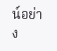น์อย่าง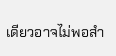เดียวอาจไม่พอสำ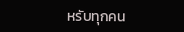หรับทุกคน